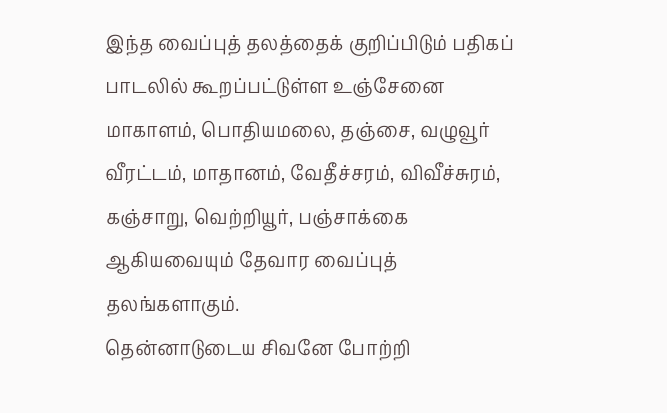இந்த வைப்புத் தலத்தைக் குறிப்பிடும் பதிகப் பாடலில் கூறப்பட்டுள்ள உஞ்சேனை மாகாளம், பொதியமலை, தஞ்சை, வழுவூர் வீரட்டம், மாதானம், வேதீச்சரம், விவீச்சுரம், கஞ்சாறு, வெற்றியூர், பஞ்சாக்கை ஆகியவையும் தேவார வைப்புத் தலங்களாகும்.
தென்னாடுடைய சிவனே போற்றி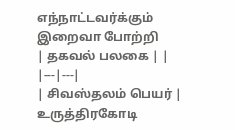எந்நாட்டவர்க்கும் இறைவா போற்றி
| தகவல் பலகை | |
|---|---|
| சிவஸ்தலம் பெயர் | உருத்திரகோடி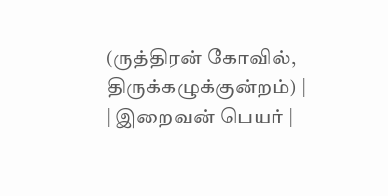(ருத்திரன் கோவில், திருக்கழுக்குன்றம்) |
| இறைவன் பெயர் |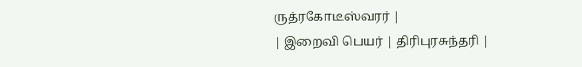ருத்ரகோடீஸ்வரர் |
| இறைவி பெயர் | திரிபுரசுந்தரி |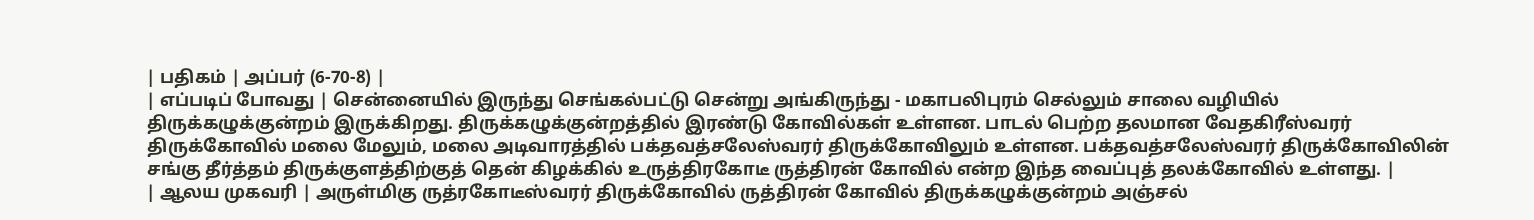| பதிகம் | அப்பர் (6-70-8) |
| எப்படிப் போவது | சென்னையில் இருந்து செங்கல்பட்டு சென்று அங்கிருந்து - மகாபலிபுரம் செல்லும் சாலை வழியில் திருக்கழுக்குன்றம் இருக்கிறது. திருக்கழுக்குன்றத்தில் இரண்டு கோவில்கள் உள்ளன. பாடல் பெற்ற தலமான வேதகிரீஸ்வரர் திருக்கோவில் மலை மேலும், மலை அடிவாரத்தில் பக்தவத்சலேஸ்வரர் திருக்கோவிலும் உள்ளன. பக்தவத்சலேஸ்வரர் திருக்கோவிலின் சங்கு தீர்த்தம் திருக்குளத்திற்குத் தென் கிழக்கில் உருத்திரகோடீ ருத்திரன் கோவில் என்ற இந்த வைப்புத் தலக்கோவில் உள்ளது. |
| ஆலய முகவரி | அருள்மிகு ருத்ரகோடீஸ்வரர் திருக்கோவில் ருத்திரன் கோவில் திருக்கழுக்குன்றம் அஞ்சல்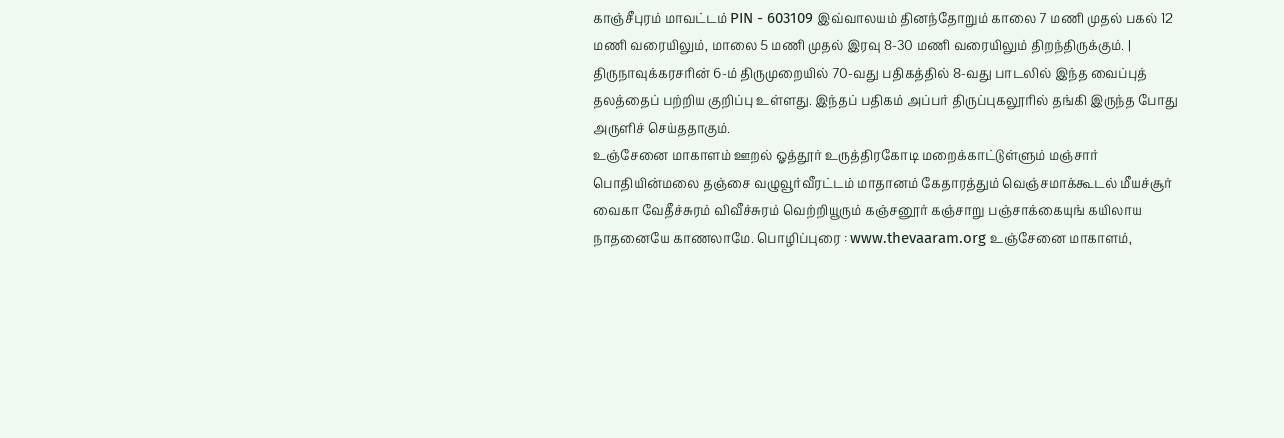காஞ்சீபுரம் மாவட்டம் PIN - 603109 இவ்வாலயம் தினந்தோறும் காலை 7 மணி முதல் பகல் 12 மணி வரையிலும், மாலை 5 மணி முதல் இரவு 8-30 மணி வரையிலும் திறந்திருக்கும். |
திருநாவுக்கரசரின் 6-ம் திருமுறையில் 70-வது பதிகத்தில் 8-வது பாடலில் இந்த வைப்புத் தலத்தைப் பற்றிய குறிப்பு உள்ளது. இந்தப் பதிகம் அப்பர் திருப்புகலூரில் தங்கி இருந்த போது அருளிச் செய்ததாகும்.
உஞ்சேனை மாகாளம் ஊறல் ஓத்தூர் உருத்திரகோடி மறைக்காட்டுள்ளும் மஞ்சார் பொதியின்மலை தஞ்சை வழுவூர்வீரட்டம் மாதானம் கேதாரத்தும் வெஞ்சமாக்கூடல் மீயச்சூர் வைகா வேதீச்சுரம் விவீச்சுரம் வெற்றியூரும் கஞ்சனூர் கஞ்சாறு பஞ்சாக்கையுங் கயிலாய நாதனையே காணலாமே. பொழிப்புரை : www.thevaaram.org உஞ்சேனை மாகாளம்,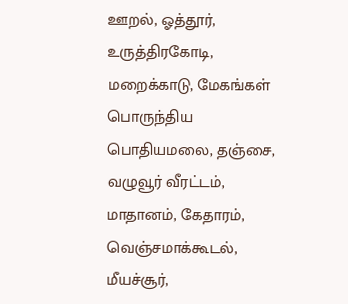ஊறல், ஓத்தூர், உருத்திரகோடி, மறைக்காடு, மேகங்கள் பொருந்திய பொதியமலை, தஞ்சை, வழுவூர் வீரட்டம், மாதானம், கேதாரம், வெஞ்சமாக்கூடல், மீயச்சூர்,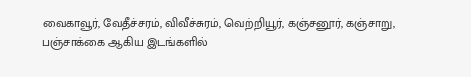வைகாவூர், வேதீச்சரம், விவீச்சுரம், வெற்றியூர், கஞ்சனூர், கஞ்சாறு, பஞ்சாக்கை ஆகிய இடங்களில்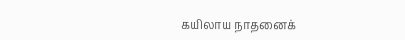கயிலாய நாதனைக்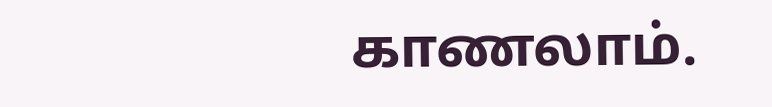காணலாம்.